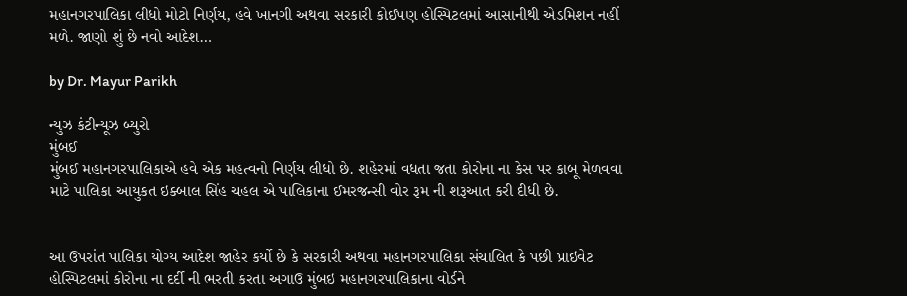મહાનગરપાલિકા લીધો મોટો નિર્ણય, હવે ખાનગી અથવા સરકારી કોઈપણ હોસ્પિટલમાં આસાનીથી એડમિશન નહીં મળે. જાણો શું છે નવો આદેશ…

by Dr. Mayur Parikh

ન્યુઝ કંટીન્યૂઝ બ્યુરો
મુંબઈ
મુંબઈ મહાનગરપાલિકાએ હવે એક મહત્વનો નિર્ણય લીધો છે. શહેરમાં વધતા જતા કોરોના ના કેસ પર કાબૂ મેળવવા માટે પાલિકા આયુકત ઇક્બાલ સિંહ ચહલ એ પાલિકાના ઈમરજન્સી વોર રૂમ ની શરૂઆત કરી દીધી છે.


આ ઉપરાંત પાલિકા યોગ્ય આદેશ જાહેર કર્યો છે કે સરકારી અથવા મહાનગરપાલિકા સંચાલિત કે પછી પ્રાઇવેટ હોસ્પિટલમાં કોરોના ના દર્દી ની ભરતી કરતા અગાઉ મુંબઇ મહાનગરપાલિકાના વોર્ડને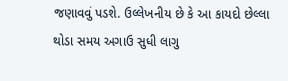જણાવવું પડશે. ઉલ્લેખનીય છે કે આ કાયદો છેલ્લા થોડા સમય અગાઉ સુધી લાગુ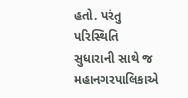હતો. પરંતુ પરિસ્થિતિ સુધારાની સાથે જ મહાનગરપાલિકાએ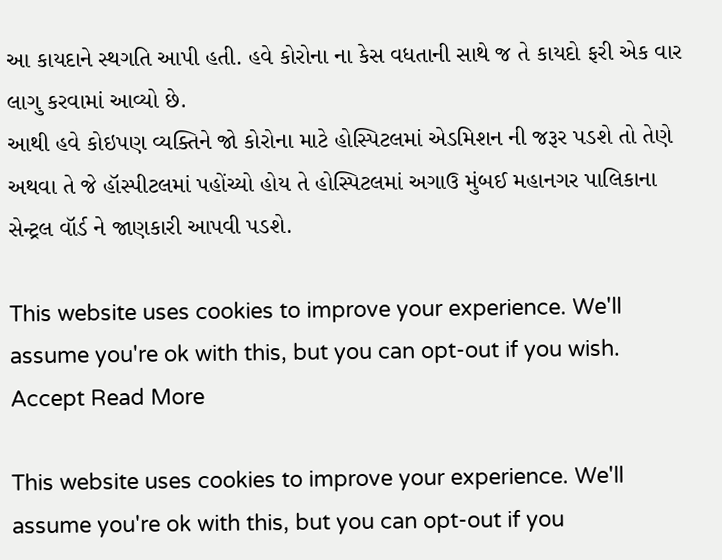આ કાયદાને સ્થગતિ આપી હતી. હવે કોરોના ના કેસ વધતાની સાથે જ તે કાયદો ફરી એક વાર લાગુ કરવામાં આવ્યો છે.
આથી હવે કોઇપણ વ્યક્તિને જો કોરોના માટે હોસ્પિટલમાં એડમિશન ની જરૂર પડશે તો તેણે અથવા તે જે હૉસ્પીટલમાં પહોંચ્યો હોય તે હોસ્પિટલમાં અગાઉ મુંબઈ મહાનગર પાલિકાના સેન્ટ્રલ વૉર્ડ ને જાણકારી આપવી પડશે.

This website uses cookies to improve your experience. We'll assume you're ok with this, but you can opt-out if you wish. Accept Read More

This website uses cookies to improve your experience. We'll assume you're ok with this, but you can opt-out if you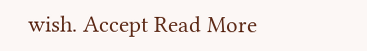wish. Accept Read More